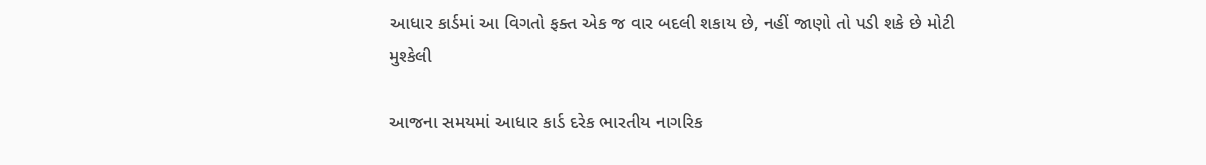આધાર કાર્ડમાં આ વિગતો ફક્ત એક જ વાર બદલી શકાય છે, નહીં જાણો તો પડી શકે છે મોટી મુશ્કેલી

આજના સમયમાં આધાર કાર્ડ દરેક ભારતીય નાગરિક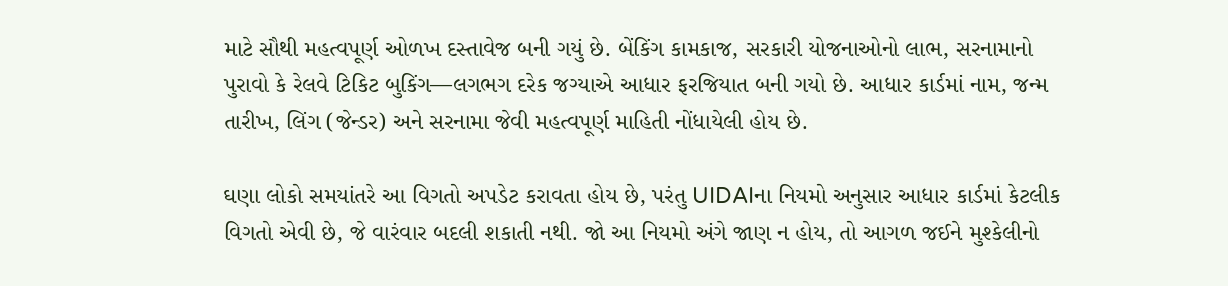માટે સૌથી મહત્વપૂર્ણ ઓળખ દસ્તાવેજ બની ગયું છે. બેંકિંગ કામકાજ, સરકારી યોજનાઓનો લાભ, સરનામાનો પુરાવો કે રેલવે ટિકિટ બુકિંગ—લગભગ દરેક જગ્યાએ આધાર ફરજિયાત બની ગયો છે. આધાર કાર્ડમાં નામ, જન્મ તારીખ, લિંગ (જેન્ડર) અને સરનામા જેવી મહત્વપૂર્ણ માહિતી નોંધાયેલી હોય છે.

ઘણા લોકો સમયાંતરે આ વિગતો અપડેટ કરાવતા હોય છે, પરંતુ UIDAIના નિયમો અનુસાર આધાર કાર્ડમાં કેટલીક વિગતો એવી છે, જે વારંવાર બદલી શકાતી નથી. જો આ નિયમો અંગે જાણ ન હોય, તો આગળ જઈને મુશ્કેલીનો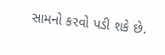સામનો કરવો પડી શકે છે.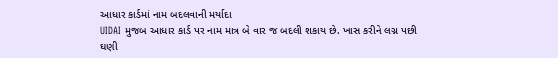આધાર કાર્ડમાં નામ બદલવાની મર્યાદા
UIDAI મુજબ આધાર કાર્ડ પર નામ માત્ર બે વાર જ બદલી શકાય છે. ખાસ કરીને લગ્ન પછી ઘણી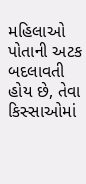મહિલાઓ પોતાની અટક બદલાવતી હોય છે, તેવા કિસ્સાઓમાં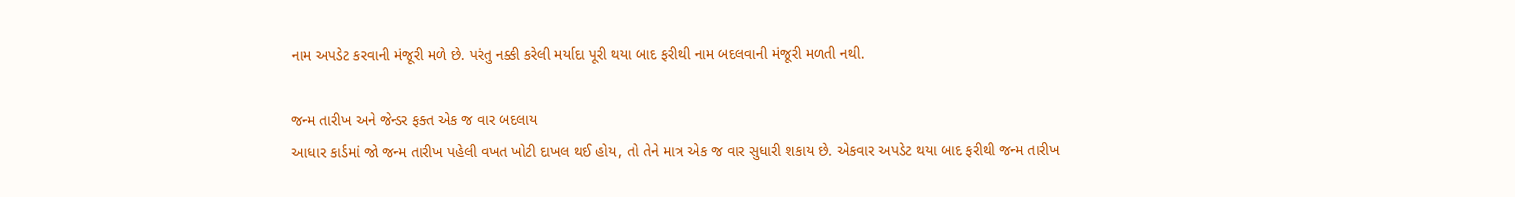નામ અપડેટ કરવાની મંજૂરી મળે છે. પરંતુ નક્કી કરેલી મર્યાદા પૂરી થયા બાદ ફરીથી નામ બદલવાની મંજૂરી મળતી નથી.

જન્મ તારીખ અને જેન્ડર ફક્ત એક જ વાર બદલાય
આધાર કાર્ડમાં જો જન્મ તારીખ પહેલી વખત ખોટી દાખલ થઈ હોય, તો તેને માત્ર એક જ વાર સુધારી શકાય છે. એકવાર અપડેટ થયા બાદ ફરીથી જન્મ તારીખ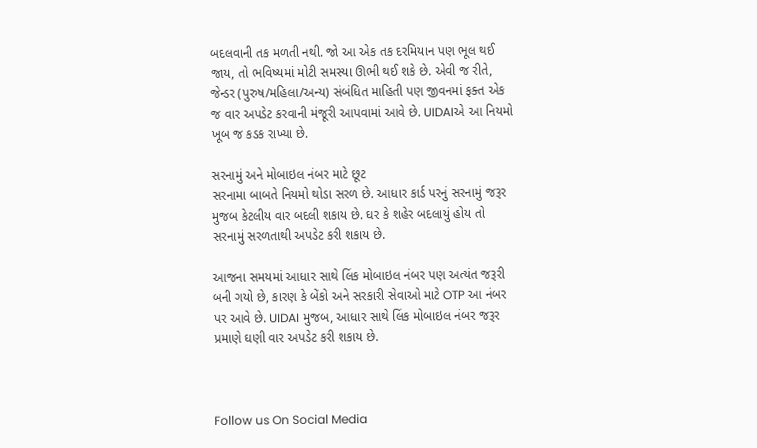બદલવાની તક મળતી નથી. જો આ એક તક દરમિયાન પણ ભૂલ થઈ જાય, તો ભવિષ્યમાં મોટી સમસ્યા ઊભી થઈ શકે છે. એવી જ રીતે, જેન્ડર (પુરુષ/મહિલા/અન્ય) સંબંધિત માહિતી પણ જીવનમાં ફક્ત એક જ વાર અપડેટ કરવાની મંજૂરી આપવામાં આવે છે. UIDAIએ આ નિયમો ખૂબ જ કડક રાખ્યા છે.

સરનામું અને મોબાઇલ નંબર માટે છૂટ
સરનામા બાબતે નિયમો થોડા સરળ છે. આધાર કાર્ડ પરનું સરનામું જરૂર મુજબ કેટલીય વાર બદલી શકાય છે. ઘર કે શહેર બદલાયું હોય તો સરનામું સરળતાથી અપડેટ કરી શકાય છે.

આજના સમયમાં આધાર સાથે લિંક મોબાઇલ નંબર પણ અત્યંત જરૂરી બની ગયો છે, કારણ કે બેંકો અને સરકારી સેવાઓ માટે OTP આ નંબર પર આવે છે. UIDAI મુજબ, આધાર સાથે લિંક મોબાઇલ નંબર જરૂર પ્રમાણે ઘણી વાર અપડેટ કરી શકાય છે.



Follow us On Social Media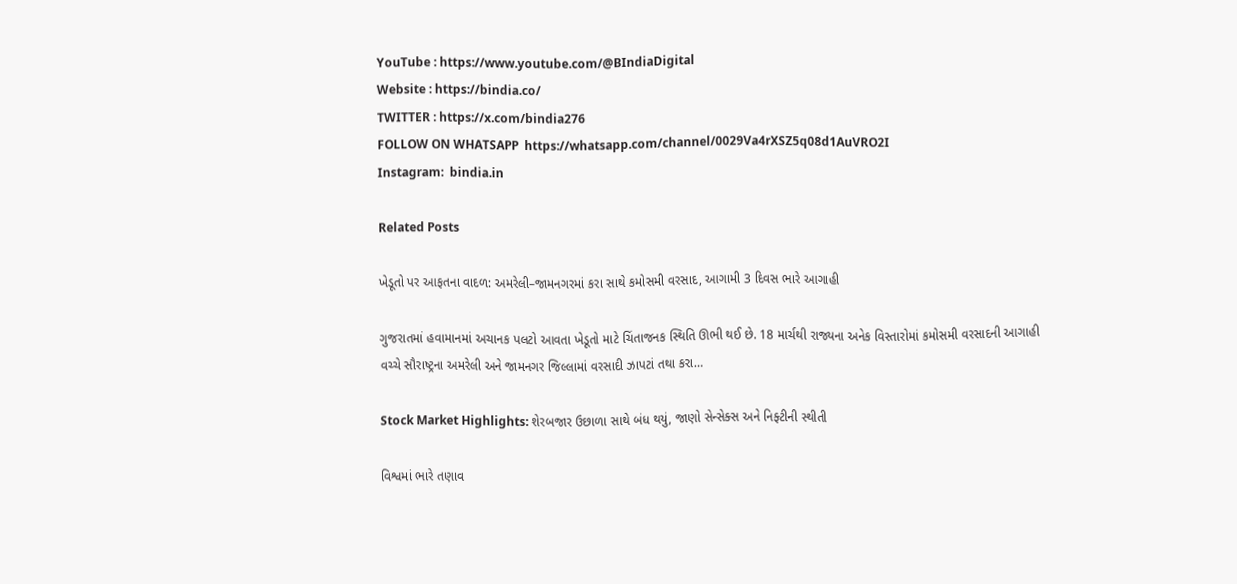YouTube : https://www.youtube.com/@BIndiaDigital
Website : https://bindia.co/
TWITTER : https://x.com/bindia276
FOLLOW ON WHATSAPP  https://whatsapp.com/channel/0029Va4rXSZ5q08d1AuVRO2I
Instagram:  bindia.in

Related Posts

ખેડૂતો પર આફતના વાદળ: અમરેલી–જામનગરમાં કરા સાથે કમોસમી વરસાદ, આગામી 3 દિવસ ભારે આગાહી

ગુજરાતમાં હવામાનમાં અચાનક પલટો આવતા ખેડૂતો માટે ચિંતાજનક સ્થિતિ ઊભી થઈ છે. 18 માર્ચથી રાજ્યના અનેક વિસ્તારોમાં કમોસમી વરસાદની આગાહી વચ્ચે સૌરાષ્ટ્રના અમરેલી અને જામનગર જિલ્લામાં વરસાદી ઝાપટાં તથા કરા…

Stock Market Highlights: શેરબજાર ઉછાળા સાથે બંધ થયું, જાણો સેન્સેક્સ અને નિફ્ટીની સ્થીતી

વિશ્વમાં ભારે તણાવ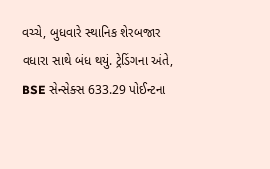વચ્ચે, બુધવારે સ્થાનિક શેરબજાર વધારા સાથે બંધ થયું. ટ્રેડિંગના અંતે, BSE સેન્સેક્સ 633.29 પોઈન્ટના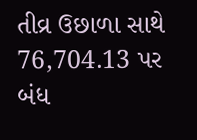તીવ્ર ઉછાળા સાથે 76,704.13 પર બંધ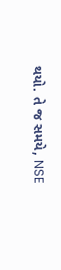થયો. તે જ સમયે, NSE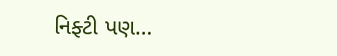નિફ્ટી પણ…